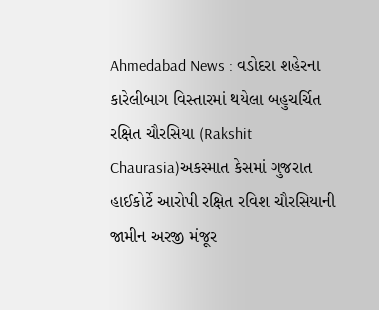Ahmedabad News : વડોદરા શહેરના કારેલીબાગ વિસ્તારમાં થયેલા બહુચર્ચિત રક્ષિત ચૌરસિયા (Rakshit Chaurasia)અકસ્માત કેસમાં ગુજરાત હાઈકોર્ટે આરોપી રક્ષિત રવિશ ચૌરસિયાની જામીન અરજી મંજૂર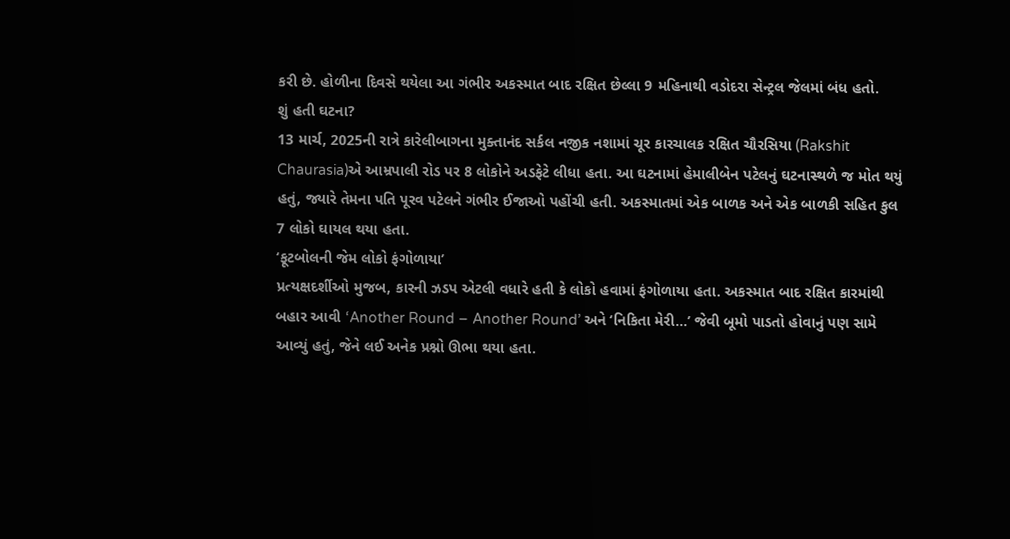કરી છે. હોળીના દિવસે થયેલા આ ગંભીર અકસ્માત બાદ રક્ષિત છેલ્લા 9 મહિનાથી વડોદરા સેન્ટ્રલ જેલમાં બંધ હતો.
શું હતી ઘટના?
13 માર્ચ, 2025ની રાત્રે કારેલીબાગના મુક્તાનંદ સર્કલ નજીક નશામાં ચૂર કારચાલક રક્ષિત ચૌરસિયા (Rakshit Chaurasia)એ આમ્રપાલી રોડ પર 8 લોકોને અડફેટે લીધા હતા. આ ઘટનામાં હેમાલીબેન પટેલનું ઘટનાસ્થળે જ મોત થયું હતું, જ્યારે તેમના પતિ પૂરવ પટેલને ગંભીર ઈજાઓ પહોંચી હતી. અકસ્માતમાં એક બાળક અને એક બાળકી સહિત કુલ 7 લોકો ઘાયલ થયા હતા.
‘ફૂટબોલની જેમ લોકો ફંગોળાયા’
પ્રત્યક્ષદર્શીઓ મુજબ, કારની ઝડપ એટલી વધારે હતી કે લોકો હવામાં ફંગોળાયા હતા. અકસ્માત બાદ રક્ષિત કારમાંથી બહાર આવી ‘Another Round – Another Round’ અને ‘નિકિતા મેરી…’ જેવી બૂમો પાડતો હોવાનું પણ સામે આવ્યું હતું, જેને લઈ અનેક પ્રશ્નો ઊભા થયા હતા.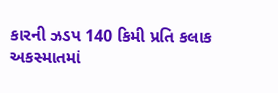કારની ઝડપ 140 કિમી પ્રતિ કલાક
અકસ્માતમાં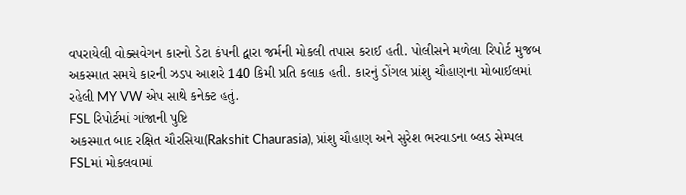વપરાયેલી વોક્સવેગન કારનો ડેટા કંપની દ્વારા જર્મની મોકલી તપાસ કરાઈ હતી. પોલીસને મળેલા રિપોર્ટ મુજબ અકસ્માત સમયે કારની ઝડપ આશરે 140 કિમી પ્રતિ કલાક હતી. કારનું ડોંગલ પ્રાંશુ ચૌહાણના મોબાઈલમાં રહેલી MY VW એપ સાથે કનેક્ટ હતું.
FSL રિપોર્ટમાં ગાંજાની પુષ્ટિ
અકસ્માત બાદ રક્ષિત ચૌરસિયા(Rakshit Chaurasia), પ્રાંશુ ચૌહાણ અને સુરેશ ભરવાડના બ્લડ સેમ્પલ FSLમાં મોકલવામાં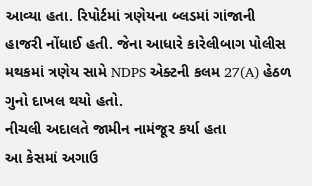આવ્યા હતા. રિપોર્ટમાં ત્રણેયના બ્લડમાં ગાંજાની હાજરી નોંધાઈ હતી. જેના આધારે કારેલીબાગ પોલીસ મથકમાં ત્રણેય સામે NDPS એક્ટની કલમ 27(A) હેઠળ ગુનો દાખલ થયો હતો.
નીચલી અદાલતે જામીન નામંજૂર કર્યા હતા
આ કેસમાં અગાઉ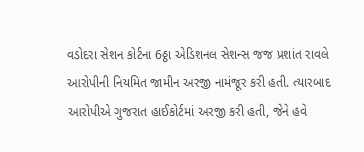વડોદરા સેશન કોર્ટના 6ઠ્ઠા એડિશનલ સેશન્સ જજ પ્રશાંત રાવલે આરોપીની નિયમિત જામીન અરજી નામંજૂર કરી હતી. ત્યારબાદ આરોપીએ ગુજરાત હાઈકોર્ટમાં અરજી કરી હતી, જેને હવે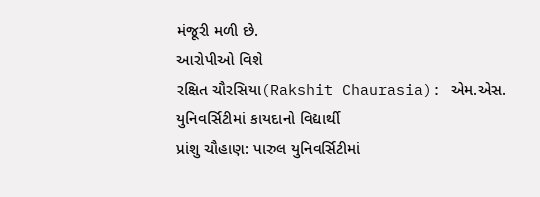મંજૂરી મળી છે.
આરોપીઓ વિશે
રક્ષિત ચૌરસિયા(Rakshit Chaurasia): એમ.એસ. યુનિવર્સિટીમાં કાયદાનો વિદ્યાર્થી
પ્રાંશુ ચૌહાણ: પારુલ યુનિવર્સિટીમાં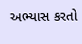અભ્યાસ કરતો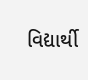વિદ્યાર્થી